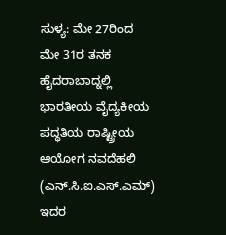ಸುಳ್ಯ: ಮೇ 27ರಿಂದ ಮೇ 31ರ ತನಕ ಹೈದರಾಬಾದ್ನಲ್ಲಿ ಭಾರತೀಯ ವೈದ್ಯಕೀಯ ಪದ್ಧತಿಯ ರಾಷ್ಟ್ರೀಯ ಆಯೋಗ ನವದೆಹಲಿ (ಎನ್.ಸಿ.ಐ.ಎಸ್.ಎಮ್) ಇದರ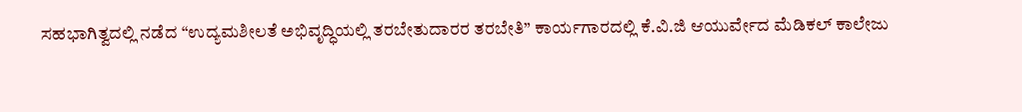ಸಹಭಾಗಿತ್ವದಲ್ಲಿ ನಡೆದ “ಉದ್ಯಮಶೀಲತೆ ಅಭಿವೃದ್ಧಿಯಲ್ಲಿ ತರಬೇತುದಾರರ ತರಬೇತಿ” ಕಾರ್ಯಗಾರದಲ್ಲಿ ಕೆ.ವಿ.ಜಿ ಆಯುರ್ವೇದ ಮೆಡಿಕಲ್ ಕಾಲೇಜು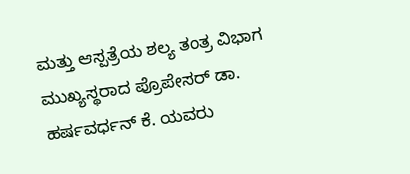ಮತ್ತು ಆಸ್ಪತ್ರೆಯ ಶಲ್ಯ ತಂತ್ರ ವಿಭಾಗ ಮುಖ್ಯಸ್ಥರಾದ ಪ್ರೊಪೇಸರ್ ಡಾ. ಹರ್ಷವರ್ಧನ್ ಕೆ. ಯವರು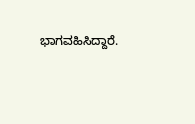ಭಾಗವಹಿಸಿದ್ದಾರೆ.